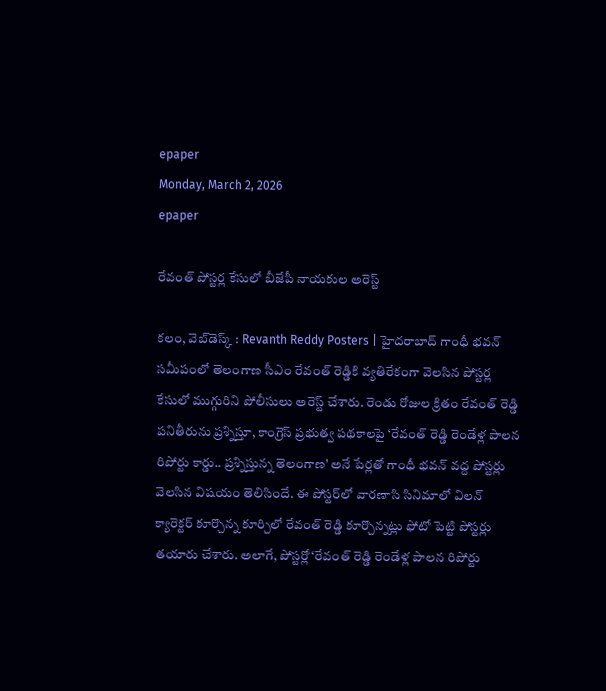epaper
Monday, March 2, 2026
epaper

రేవంత్ పోస్టర్ల కేసులో బీజేపీ నాయకుల అరెస్ట్

కలం, వెబ్‌డెస్క్ : Revanth Reddy Posters | హైదరాబాద్ గాంధీ భవన్ సమీపంలో తెలంగాణ సీఎం రేవంత్ రెడ్డికి వ్యతిరేకంగా వెలసిన పోస్టర్ల కేసులో ముగ్గురిని పోలీసులు అరెస్ట్ చేశారు. రెండు రోజుల క్రితం రేవంత్ రెడ్డి పనితీరును ప్రశ్నిస్తూ, కాంగ్రెస్ ప్రభుత్వ పథకాలపై ‘రేవంత్ రెడ్డి రెండేళ్ల పాలన రిపోర్టు కార్డు.. ప్రశ్నిస్తున్న తెలంగాణ’ అనే పేర్లతో గాంధీ భవన్ వద్ద పోస్టర్లు వెలసిన విషయం తెలిసిందే. ఈ పోస్టర్‌లో వారణాసి సినిమాలో విలన్ క్యారెక్టర్ కూర్చొన్న కూర్చిలో రేవంత్ రెడ్డి కూర్చొన్నట్లు ఫోటో పెట్టి పోస్టర్లు తయారు చేశారు. అలాగే, పోస్టర్లో ‘రేవంత్ రెడ్డి రెండేళ్ల పాలన రిపోర్టు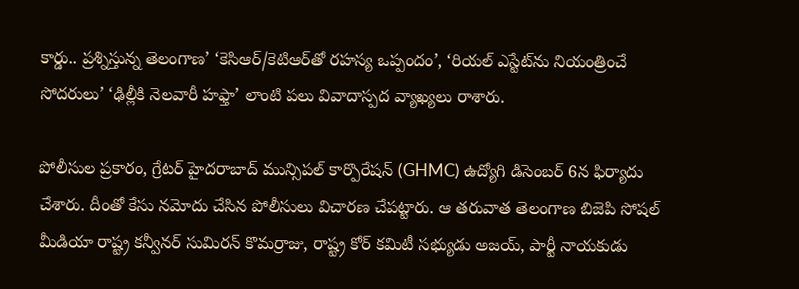కార్డు.. ప్రశ్నిస్తున్న తెలంగాణ’ ‘కెసిఆర్/కెటిఆర్‌తో రహస్య ఒప్పందం’, ‘రియల్ ఎస్టేట్‌ను నియంత్రించే సోదరులు’ ‘ఢిల్లీకి నెలవారీ హఫ్తా’ లాంటి పలు వివాదాస్పద వ్యాఖ్యలు రాశారు.

పోలీసుల ప్రకారం, గ్రేటర్ హైదరాబాద్ మున్సిపల్ కార్పొరేషన్ (GHMC) ఉద్యోగి డిసెంబర్ 6న ఫిర్యాదు చేశారు. దీంతో కేసు నమోదు చేసిన పోలీసులు విచారణ చేపట్టారు. ఆ తరువాత తెలంగాణ బిజెపి సోషల్ మీడియా రాష్ట్ర కన్వీనర్ సుమిరన్ కొమర్రాజు, రాష్ట్ర కోర్ కమిటీ సభ్యుడు అజయ్, పార్టీ నాయకుడు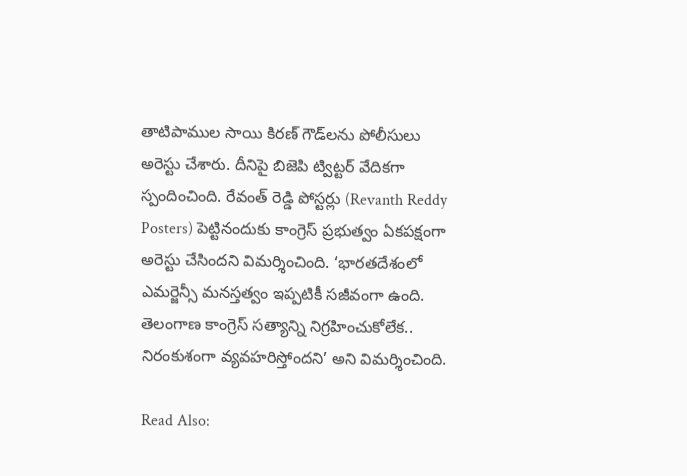తాటిపాముల సాయి కిరణ్ గౌడ్‌లను పోలీసులు అరెస్టు చేశారు. దీనిపై బిజెపి ట్విట్టర్ వేదికగా స్పందించింది. రేవంత్ రెడ్డి పోస్టర్లు (Revanth Reddy Posters) పెట్టినందుకు కాంగ్రెస్ ప్రభుత్వం ఏకపక్షంగా అరెస్టు చేసిందని విమర్శించింది. ‘భారతదేశంలో ఎమర్జెన్సీ మనస్తత్వం ఇప్పటికీ సజీవంగా ఉంది. తెలంగాణ కాంగ్రెస్ సత్యాన్ని నిగ్రహించుకోలేక.. నిరంకుశంగా వ్యవహరిస్తోందని’ అని విమర్శించింది.

Read Also: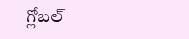గ్లోబల్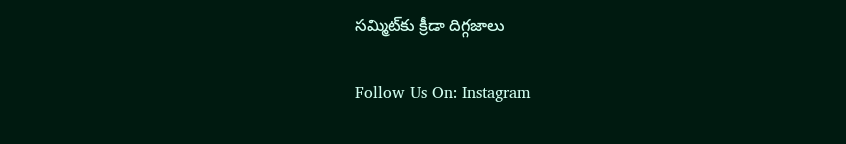సమ్మిట్‌కు క్రీడా దిగ్గజాలు

Follow Us On: Instagram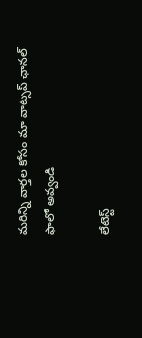మ‌రిన్ని వార్త‌ల కోసం మా వాట్స‌ప్ ఛాన‌ల్ ఫాలో అవ్వండి

లేటెస్ట్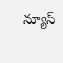న్యూస్‌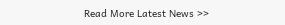Read More Latest News >>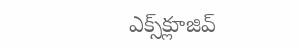ఎక్స్‌క్లూజివ్‌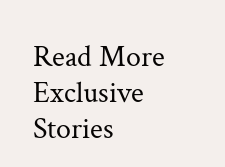Read More Exclusive Stories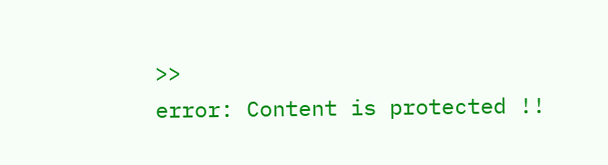>>
error: Content is protected !!